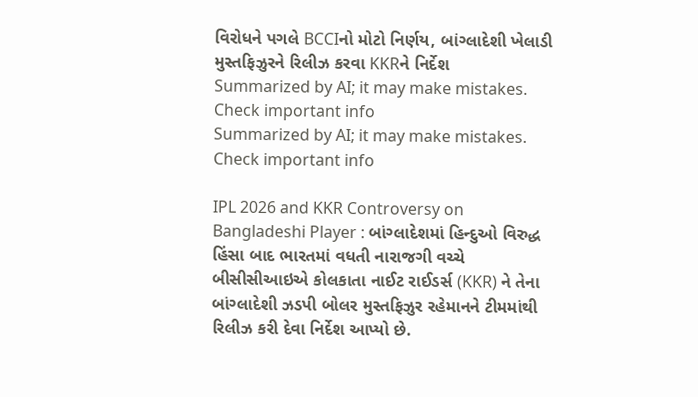વિરોધને પગલે BCCIનો મોટો નિર્ણય, બાંગ્લાદેશી ખેલાડી મુસ્તફિઝુરને રિલીઝ કરવા KKRને નિર્દેશ
Summarized by AI; it may make mistakes. Check important info
Summarized by AI; it may make mistakes. Check important info

IPL 2026 and KKR Controversy on Bangladeshi Player : બાંગ્લાદેશમાં હિન્દુઓ વિરુદ્ધ હિંસા બાદ ભારતમાં વધતી નારાજગી વચ્ચે બીસીસીઆઇએ કોલકાતા નાઈટ રાઈડર્સ (KKR) ને તેના બાંગ્લાદેશી ઝડપી બોલર મુસ્તફિઝુર રહેમાનને ટીમમાંથી રિલીઝ કરી દેવા નિર્દેશ આપ્યો છે.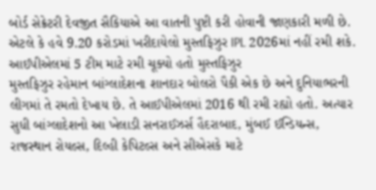બોર્ડ સેક્રેટરી દેવજીત સૈકિયાએ આ વાતની પુષ્ટી કરી હોવાની જાણકારી મળી છે. એટલે કે હવે 9.20 કરોડમાં ખરીદાયેલો મુસ્તફિઝુર IPL 2026માં નહીં રમી શકે.
આઈપીએલમાં 5 ટીમ માટે રમી ચૂક્યો હતો મુસ્તફિઝુર
મુસ્તફિઝુર રહેમાન બાંગ્લાદેશના શાનદાર બોલરો પૈકી એક છે અને દુનિયાભરની લીગમાં તે રમતો દેખાય છે. તે આઈપીએલમાં 2016 થી રમી રહ્યો હતો. અત્યાર સુધી બાંગ્લાદેશનો આ ખેલાડી સનરાઈઝર્સ હૈદરાબાદ, મુંબઈ ઈન્ડિયન્સ, રાજસ્થાન રોયલ્સ, દિલ્હી કેપિટલ્સ અને સીએસકે માટે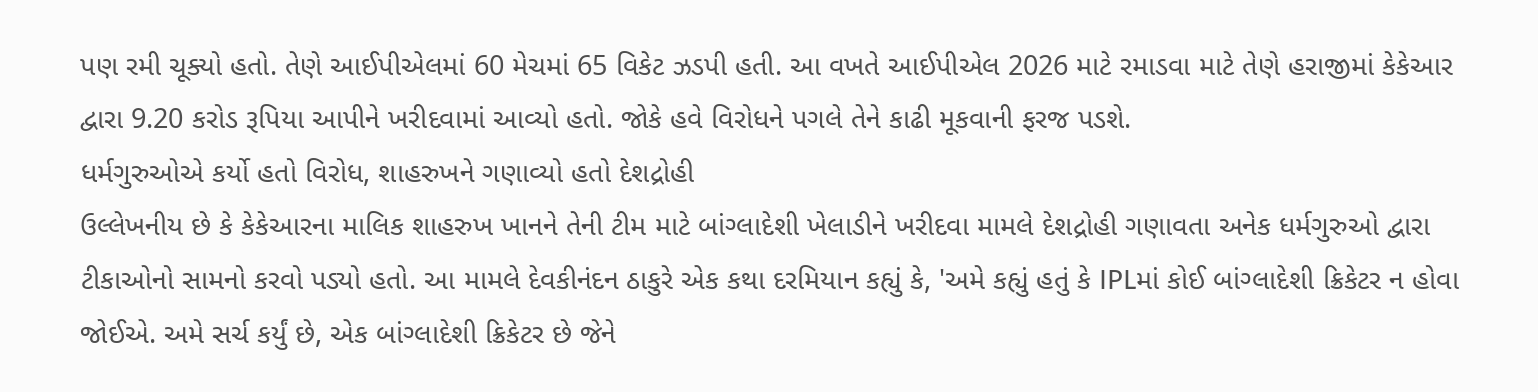પણ રમી ચૂક્યો હતો. તેણે આઈપીએલમાં 60 મેચમાં 65 વિકેટ ઝડપી હતી. આ વખતે આઈપીએલ 2026 માટે રમાડવા માટે તેણે હરાજીમાં કેકેઆર દ્વારા 9.20 કરોડ રૂપિયા આપીને ખરીદવામાં આવ્યો હતો. જોકે હવે વિરોધને પગલે તેને કાઢી મૂકવાની ફરજ પડશે.
ધર્મગુરુઓએ કર્યો હતો વિરોધ, શાહરુખને ગણાવ્યો હતો દેશદ્રોહી
ઉલ્લેખનીય છે કે કેકેઆરના માલિક શાહરુખ ખાનને તેની ટીમ માટે બાંગ્લાદેશી ખેલાડીને ખરીદવા મામલે દેશદ્રોહી ગણાવતા અનેક ધર્મગુરુઓ દ્વારા ટીકાઓનો સામનો કરવો પડ્યો હતો. આ મામલે દેવકીનંદન ઠાકુરે એક કથા દરમિયાન કહ્યું કે, 'અમે કહ્યું હતું કે IPLમાં કોઈ બાંગ્લાદેશી ક્રિકેટર ન હોવા જોઈએ. અમે સર્ચ કર્યું છે, એક બાંગ્લાદેશી ક્રિકેટર છે જેને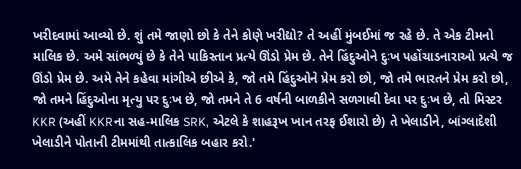ખરીદવામાં આવ્યો છે. શું તમે જાણો છો કે તેને કોણે ખરીદ્યો? તે અહીં મુંબઈમાં જ રહે છે. તે એક ટીમનો માલિક છે. અમે સાંભળ્યું છે કે તેને પાકિસ્તાન પ્રત્યે ઊંડો પ્રેમ છે. તેને હિંદુઓને દુઃખ પહોંચાડનારાઓ પ્રત્યે જ ઊંડો પ્રેમ છે. અમે તેને કહેવા માંગીએ છીએ કે, જો તમે હિંદુઓને પ્રેમ કરો છો, જો તમે ભારતને પ્રેમ કરો છો, જો તમને હિંદુઓના મૃત્યુ પર દુઃખ છે, જો તમને તે 6 વર્ષની બાળકીને સળગાવી દેવા પર દુઃખ છે, તો મિસ્ટર KKR (અહીં KKRના સહ-માલિક SRK, એટલે કે શાહરૂખ ખાન તરફ ઈશારો છે) તે ખેલાડીને, બાંગ્લાદેશી ખેલાડીને પોતાની ટીમમાંથી તાત્કાલિક બહાર કરો.'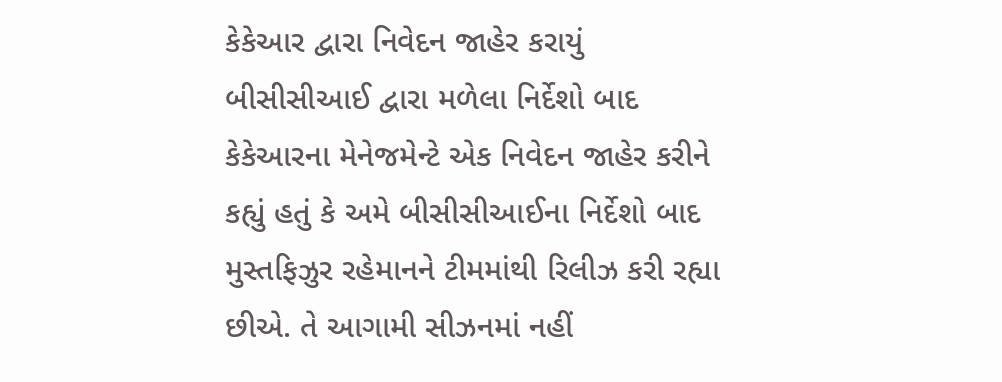કેકેઆર દ્વારા નિવેદન જાહેર કરાયું
બીસીસીઆઈ દ્વારા મળેલા નિર્દેશો બાદ કેકેઆરના મેનેજમેન્ટે એક નિવેદન જાહેર કરીને કહ્યું હતું કે અમે બીસીસીઆઈના નિર્દેશો બાદ મુસ્તફિઝુર રહેમાનને ટીમમાંથી રિલીઝ કરી રહ્યા છીએ. તે આગામી સીઝનમાં નહીં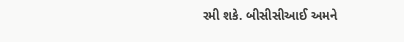રમી શકે. બીસીસીઆઈ અમને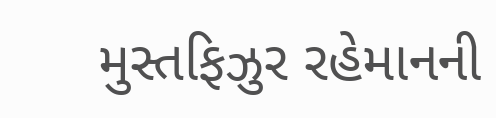મુસ્તફિઝુર રહેમાનની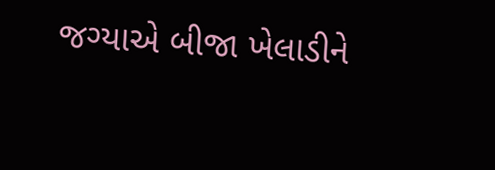જગ્યાએ બીજા ખેલાડીને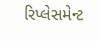રિપ્લેસમેન્ટ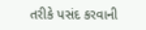તરીકે પસંદ કરવાની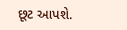છૂટ આપશે.